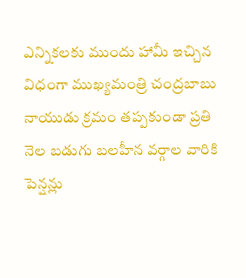ఎన్నికలకు ముందు హామీ ఇచ్చిన విధంగా ముఖ్యమంత్రి చంద్రబాబు నాయుడు క్రమం తప్పకుండా ప్రతి నెల బడుగు బలహీన వర్గాల వారికి పెన్షన్లు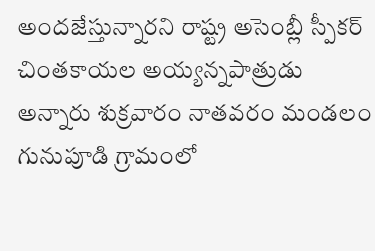అందజేస్తున్నారని రాష్ట్ర అసెంబ్లీ స్పీకర్ చింతకాయల అయ్యన్నపాత్రుడు అన్నారు శుక్రవారం నాతవరం మండలం గునుపూడి గ్రామంలో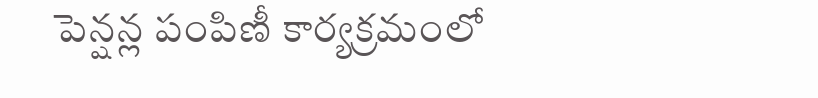పెన్షన్ల పంపిణీ కార్యక్రమంలో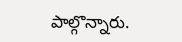పాల్గొన్నారు.